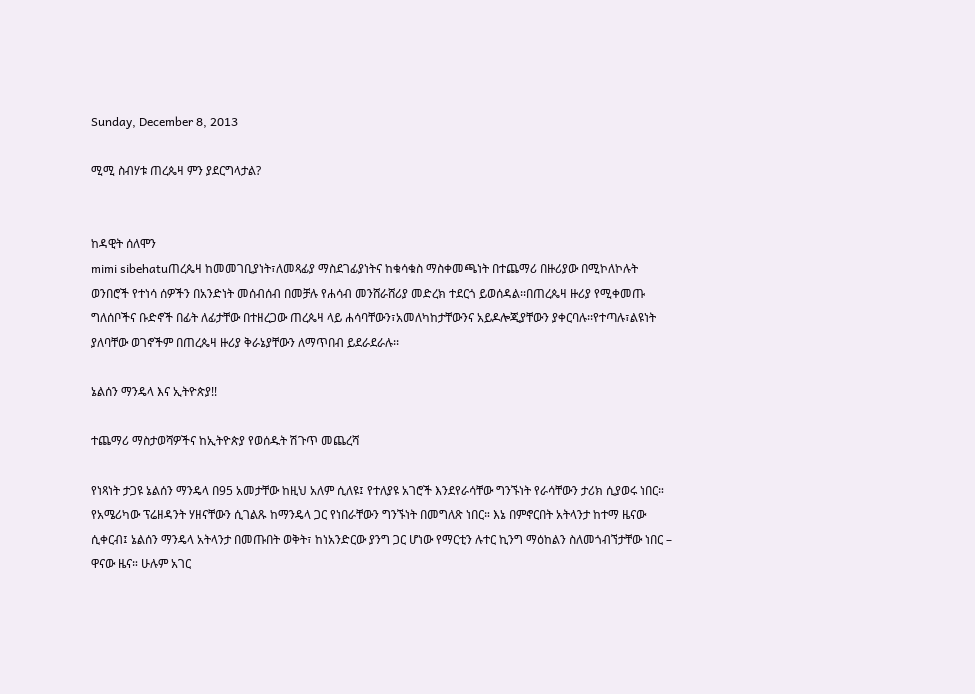Sunday, December 8, 2013

ሚሚ ስብሃቱ ጠረጴዛ ምን ያደርግላታል?


ከዳዊት ሰለሞን
mimi sibehatuጠረጴዛ ከመመገቢያነት፣ለመጻፊያ ማስደገፊያነትና ከቁሳቁስ ማስቀመጫነት በተጨማሪ በዙሪያው በሚኮለኮሉት ወንበሮች የተነሳ ሰዎችን በአንድነት መሰብሰብ በመቻሉ የሐሳብ መንሸራሸሪያ መድረክ ተደርጎ ይወሰዳል፡፡በጠረጴዛ ዙሪያ የሚቀመጡ ግለሰቦችና ቡድኖች በፊት ለፊታቸው በተዘረጋው ጠረጴዛ ላይ ሐሳባቸውን፣አመለካከታቸውንና አይዶሎጂያቸውን ያቀርባሉ፡፡የተጣሉ፣ልዩነት ያለባቸው ወገኖችም በጠረጴዛ ዙሪያ ቅራኔያቸውን ለማጥበብ ይደራደራሉ፡፡

ኔልሰን ማንዴላ እና ኢትዮጵያ!!

ተጨማሪ ማስታወሻዎችና ከኢትዮጵያ የወሰዱት ሽጉጥ መጨረሻ

የነጻነት ታጋዩ ኔልሰን ማንዴላ በ95 አመታቸው ከዚህ አለም ሲለዩ፤ የተለያዩ አገሮች እንደየራሳቸው ግንኙነት የራሳቸውን ታሪክ ሲያወሩ ነበር። የአሜሪካው ፕሬዘዳንት ሃዘናቸውን ሲገልጹ ከማንዴላ ጋር የነበራቸውን ግንኙነት በመግለጽ ነበር። እኔ በምኖርበት አትላንታ ከተማ ዜናው ሲቀርብ፤ ኔልሰን ማንዴላ አትላንታ በመጡበት ወቅት፣ ከነአንድርው ያንግ ጋር ሆነው የማርቲን ሉተር ኪንግ ማዕከልን ስለመጎብኘታቸው ነበር – ዋናው ዜና። ሁሉም አገር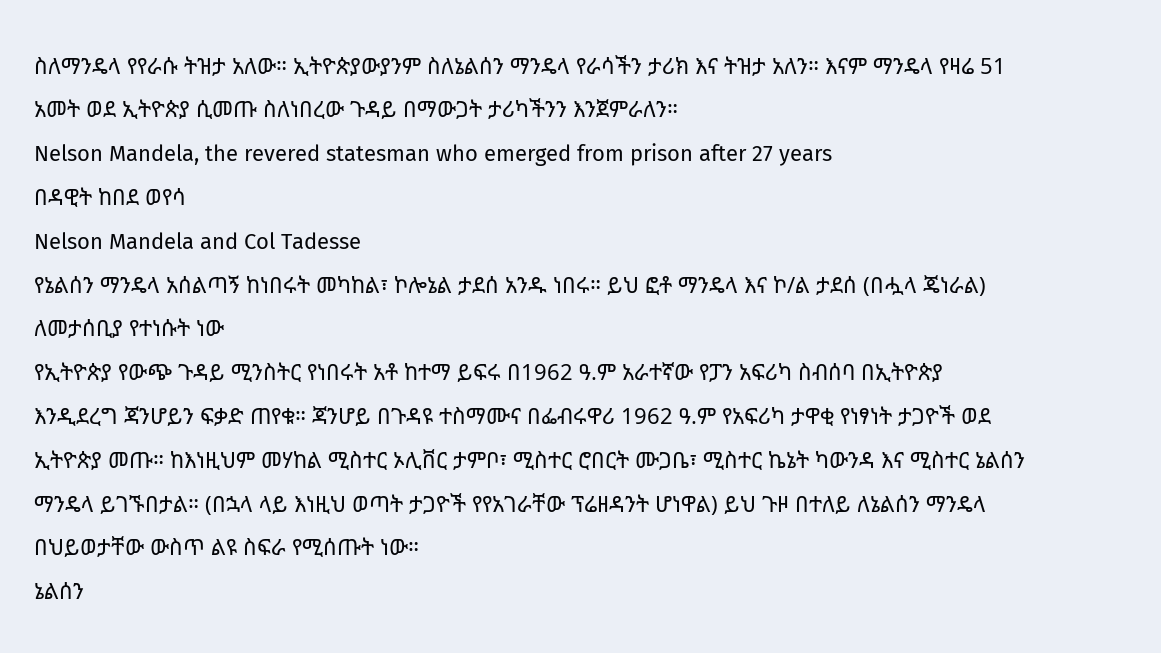ስለማንዴላ የየራሱ ትዝታ አለው። ኢትዮጵያውያንም ስለኔልሰን ማንዴላ የራሳችን ታሪክ እና ትዝታ አለን። እናም ማንዴላ የዛሬ 51 አመት ወደ ኢትዮጵያ ሲመጡ ስለነበረው ጉዳይ በማውጋት ታሪካችንን እንጀምራለን።
Nelson Mandela, the revered statesman who emerged from prison after 27 years
በዳዊት ከበደ ወየሳ
Nelson Mandela and Col Tadesse
የኔልሰን ማንዴላ አሰልጣኝ ከነበሩት መካከል፣ ኮሎኔል ታደሰ አንዱ ነበሩ። ይህ ፎቶ ማንዴላ እና ኮ/ል ታደሰ (በሗላ ጄነራል) ለመታሰቢያ የተነሱት ነው
የኢትዮጵያ የውጭ ጉዳይ ሚንስትር የነበሩት አቶ ከተማ ይፍሩ በ1962 ዓ.ም አራተኛው የፓን አፍሪካ ስብሰባ በኢትዮጵያ እንዲደረግ ጃንሆይን ፍቃድ ጠየቁ። ጃንሆይ በጉዳዩ ተስማሙና በፌብሩዋሪ 1962 ዓ.ም የአፍሪካ ታዋቂ የነፃነት ታጋዮች ወደ ኢትዮጵያ መጡ። ከእነዚህም መሃከል ሚስተር ኦሊቨር ታምቦ፣ ሚስተር ሮበርት ሙጋቤ፣ ሚስተር ኬኔት ካውንዳ እና ሚስተር ኔልሰን ማንዴላ ይገኙበታል። (በኋላ ላይ እነዚህ ወጣት ታጋዮች የየአገራቸው ፕሬዘዳንት ሆነዋል) ይህ ጉዞ በተለይ ለኔልሰን ማንዴላ በህይወታቸው ውስጥ ልዩ ስፍራ የሚሰጡት ነው።
ኔልሰን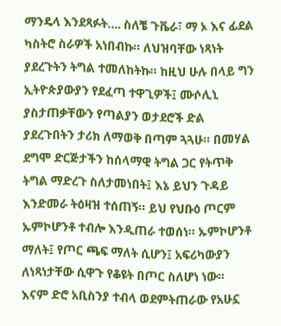ማንዴላ እንደጻፉት…. ስለቼ ጉቬራ፣ ማ ኦ እና ፊደል ካስትሮ ስራዎች አነበብኩ። ለህዝባቸው ነጻነት ያደረጉትን ትግል ተመለከትኩ። ከዚህ ሁሉ በላይ ግን ኢትዮጵያውያን የደፈጣ ተዋጊዎች፤ ሙሶሊኒ ያስታጠቃቸውን የጣልያን ወታደሮች ድል ያደረጉበትን ታሪክ ለማወቅ በጣም ጓጓሁ። በመሃል ደግሞ ድርጅታችን ከሰላማዊ ትግል ጋር የትጥቅ ትግል ማድረጉ ስለታመነበት፤ እኔ ይህን ጉዳይ እንድመራ ትዕዛዝ ተሰጠኝ። ይህ የህቡዕ ጦርም ኡምኮሆንቶ ተብሎ እንዲጠራ ተወሰነ። ኡምኮሆንቶ ማለት፤ የጦር ጫፍ ማለት ሲሆን፤ አፍሪካውያን ለነጻነታቸው ሲዋጉ የቆዩት በጦር ስለሆነ ነው።
እናም ድሮ አቢስንያ ተብላ ወደምትጠራው የአሁኗ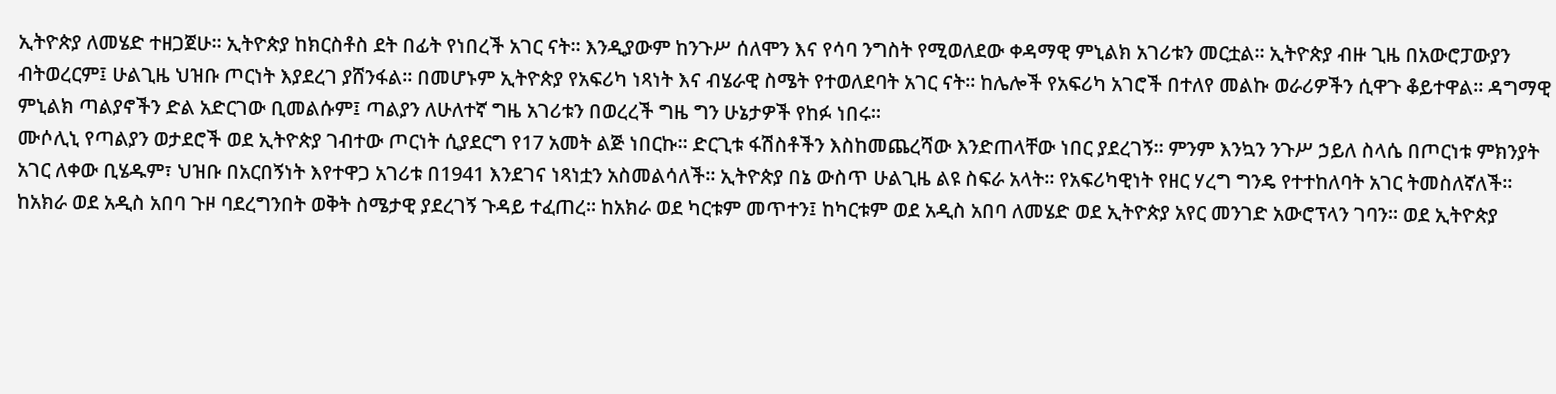ኢትዮጵያ ለመሄድ ተዘጋጀሁ። ኢትዮጵያ ከክርስቶስ ደት በፊት የነበረች አገር ናት። እንዲያውም ከንጉሥ ሰለሞን እና የሳባ ንግስት የሚወለደው ቀዳማዊ ምኒልክ አገሪቱን መርቷል። ኢትዮጵያ ብዙ ጊዜ በአውሮፓውያን ብትወረርም፤ ሁልጊዜ ህዝቡ ጦርነት እያደረገ ያሸንፋል። በመሆኑም ኢትዮጵያ የአፍሪካ ነጻነት እና ብሄራዊ ስሜት የተወለደባት አገር ናት። ከሌሎች የአፍሪካ አገሮች በተለየ መልኩ ወራሪዎችን ሲዋጉ ቆይተዋል። ዳግማዊ ምኒልክ ጣልያኖችን ድል አድርገው ቢመልሱም፤ ጣልያን ለሁለተኛ ግዜ አገሪቱን በወረረች ግዜ ግን ሁኔታዎች የከፉ ነበሩ።
ሙሶሊኒ የጣልያን ወታደሮች ወደ ኢትዮጵያ ገብተው ጦርነት ሲያደርግ የ17 አመት ልጅ ነበርኩ። ድርጊቱ ፋሽስቶችን እስከመጨረሻው እንድጠላቸው ነበር ያደረገኝ። ምንም እንኳን ንጉሥ ኃይለ ስላሴ በጦርነቱ ምክንያት አገር ለቀው ቢሄዱም፣ ህዝቡ በአርበኝነት እየተዋጋ አገሪቱ በ1941 እንደገና ነጻነቷን አስመልሳለች። ኢትዮጵያ በኔ ውስጥ ሁልጊዜ ልዩ ስፍራ አላት። የአፍሪካዊነት የዘር ሃረግ ግንዴ የተተከለባት አገር ትመስለኛለች።
ከአክራ ወደ አዲስ አበባ ጉዞ ባደረግንበት ወቅት ስሜታዊ ያደረገኝ ጉዳይ ተፈጠረ። ከአክራ ወደ ካርቱም መጥተን፤ ከካርቱም ወደ አዲስ አበባ ለመሄድ ወደ ኢትዮጵያ አየር መንገድ አውሮፕላን ገባን። ወደ ኢትዮጵያ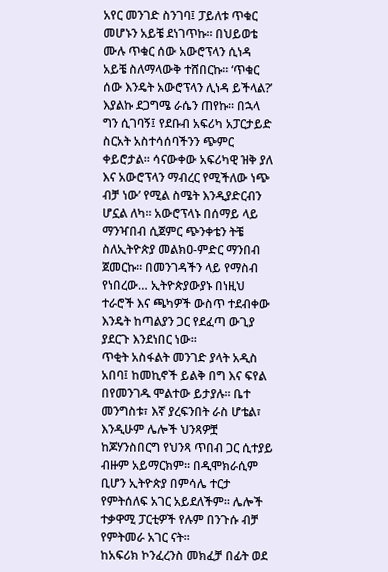አየር መንገድ ስንገባ፤ ፓይለቱ ጥቁር መሆኑን አይቼ ደነገጥኩ። በህይወቴ ሙሉ ጥቁር ሰው አውሮፕላን ሲነዳ አይቼ ስለማላውቅ ተሸበርኩ። ‘ጥቁር ሰው እንዴት አውሮፕላን ሊነዳ ይችላል?’ እያልኩ ደጋግሜ ራሴን ጠየኩ። በኋላ ግን ሲገባኝ፤ የደቡብ አፍሪካ አፓርታይድ ስርአት አስተሳሰባችንን ጭምር ቀይሮታል። ሳናውቀው አፍሪካዊ ዝቅ ያለ እና አውሮፕላን ማብረር የሚችለው ነጭ ብቻ ነው’ የሚል ስሜት እንዲያድርብን ሆኗል ለካ። አውሮፕላኑ በሰማይ ላይ ማንዣበብ ሲጀምር ጭንቀቴን ትቼ ስለኢትዮጵያ መልክዐ-ምድር ማንበብ ጀመርኩ። በመንገዳችን ላይ የማስብ የነበረው… ኢትዮጵያውያኑ በነዚህ ተራሮች እና ጫካዎች ውስጥ ተደብቀው እንዴት ከጣልያን ጋር የደፈጣ ውጊያ ያደርጉ እንደነበር ነው።
ጥቂት አስፋልት መንገድ ያላት አዲስ አበባ፤ ከመኪኖች ይልቅ በግ እና ፍየል በየመንገዱ ሞልተው ይታያሉ። ቤተ መንግስቱ፣ እኛ ያረፍንበት ራስ ሆቴል፣ እንዲሁም ሌሎች ህንጻዎቿ ከጆሃንስበርግ የህንጻ ጥበብ ጋር ሲተያይ ብዙም አይማርክም። በዲሞክራሲም ቢሆን ኢትዮጵያ በምሳሌ ተርታ የምትሰለፍ አገር አይደለችም። ሌሎች ተቃዋሚ ፓርቲዎች የሉም በንጉሱ ብቻ የምትመራ አገር ናት።
ከአፍሪክ ኮንፈረንስ መክፈቻ በፊት ወደ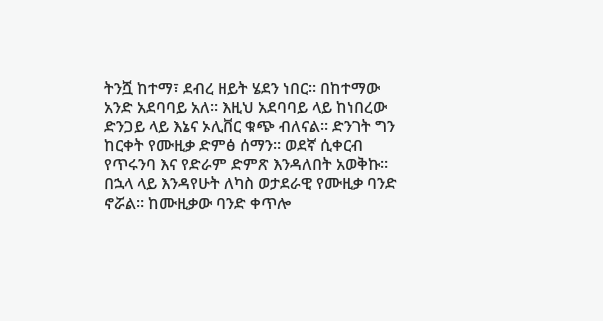ትንሿ ከተማ፣ ደብረ ዘይት ሄደን ነበር። በከተማው አንድ አደባባይ አለ። እዚህ አደባባይ ላይ ከነበረው ድንጋይ ላይ እኔና ኦሊቨር ቁጭ ብለናል። ድንገት ግን ከርቀት የሙዚቃ ድምፅ ሰማን። ወደኛ ሲቀርብ የጥሩንባ እና የድራም ድምጽ እንዳለበት አወቅኩ። በኋላ ላይ እንዳየሁት ለካስ ወታደራዊ የሙዚቃ ባንድ ኖሯል። ከሙዚቃው ባንድ ቀጥሎ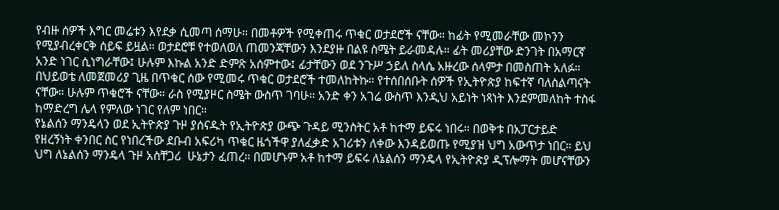የብዙ ሰዎች እግር መሬቱን እየደቃ ሲመጣ ሰማሁ። በመቶዎች የሚቀጠሩ ጥቁር ወታደሮች ናቸው። ከፊት የሚመራቸው መኮንን የሚያብረቀርቅ ሰይፍ ይዟል። ወታደሮቹ የተወለወለ ጠመንጃቸውን እንደያዙ በልዩ ስሜት ይራመዳሉ። ፊት መሪያቸው ድንገት በአማርኛ አንድ ነገር ሲነግራቸው፤ ሁሉም እኩል አንድ ድምጽ አሰምተው፤ ፊታቸውን ወደ ንጉሥ ኃይለ ስላሴ አዙረው ሰላምታ በመስጠት አለፉ።
በህይወቴ ለመጀመሪያ ጊዜ በጥቁር ሰው የሚመሩ ጥቁር ወታደሮች ተመለከትኩ። የተሰበሰቡት ሰዎች የኢትዮጵያ ከፍተኛ ባለስልጣናት ናቸው። ሁሉም ጥቁሮች ናቸው። ራስ የሚያዞር ስሜት ውስጥ ገባሁ። አንድ ቀን አገሬ ውስጥ እንዲህ አይነት ነጻነት እንደምመለከት ተስፋ ከማድረግ ሌላ የምለው ነገር የለም ነበር።
የኔልሰን ማንዴላን ወደ ኢትዮጵያ ጉዞ ያሰናዱት የኢትዮጵያ ውጭ ጉዳይ ሚንስትር አቶ ከተማ ይፍሩ ነበሩ። በወቅቱ በአፓርታይድ የዘረኝነት ቀንበር ስር የነበረችው ደቡብ አፍሪካ ጥቁር ዜጎችዋ ያለፈቃድ አገሪቱን ለቀው እንዳይወጡ የሚያዝ ህግ አውጥታ ነበር። ይህ ህግ ለኔልሰን ማንዴላ ጉዞ አስቸጋሪ  ሁኔታን ፈጠረ። በመሆኑም አቶ ከተማ ይፍሩ ለኔልሰን ማንዴላ የኢትዮጵያ ዲፕሎማት መሆናቸውን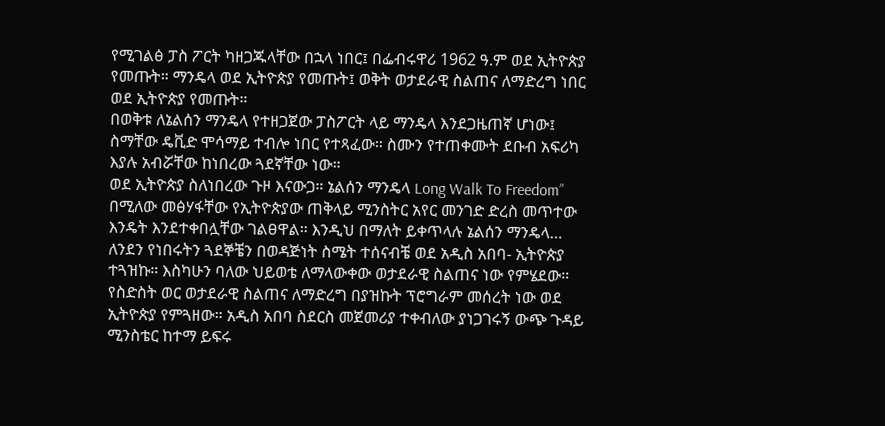የሚገልፅ ፓስ ፖርት ካዘጋጁላቸው በኋላ ነበር፤ በፌብሩዋሪ 1962 ዓ.ም ወደ ኢትዮጵያ የመጡት። ማንዴላ ወደ ኢትዮጵያ የመጡት፤ ወቅት ወታደራዊ ስልጠና ለማድረግ ነበር ወደ ኢትዮጵያ የመጡት።
በወቅቱ ለኔልሰን ማንዴላ የተዘጋጀው ፓስፖርት ላይ ማንዴላ እንደጋዜጠኛ ሆነው፤ ስማቸው ዴቪድ ሞሳማይ ተብሎ ነበር የተጻፈው። ስሙን የተጠቀሙት ደቡብ አፍሪካ እያሉ አብሯቸው ከነበረው ጓደኛቸው ነው።
ወደ ኢትዮጵያ ስለነበረው ጉዞ እናውጋ። ኔልሰን ማንዴላ Long Walk To Freedom” በሚለው መፅሃፋቸው የኢትዮጵያው ጠቅላይ ሚንስትር አየር መንገድ ድረስ መጥተው እንዴት እንደተቀበሏቸው ገልፀዋል። እንዲህ በማለት ይቀጥላሉ ኔልሰን ማንዴላ…
ለንደን የነበሩትን ጓደኞቼን በወዳጅነት ስሜት ተሰናብቼ ወደ አዲስ አበባ- ኢትዮጵያ ተጓዝኩ። እስካሁን ባለው ህይወቴ ለማላውቀው ወታደራዊ ስልጠና ነው የምሄደው። የስድስት ወር ወታደራዊ ስልጠና ለማድረግ በያዝኩት ፕሮግራም መሰረት ነው ወደ ኢትዮጵያ የምጓዘው። አዲስ አበባ ስደርስ መጀመሪያ ተቀብለው ያነጋገሩኝ ውጭ ጉዳይ ሚንስቴር ከተማ ይፍሩ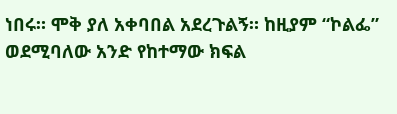ነበሩ። ሞቅ ያለ አቀባበል አደረጉልኝ። ከዚያም “ኮልፌ” ወደሚባለው አንድ የከተማው ክፍል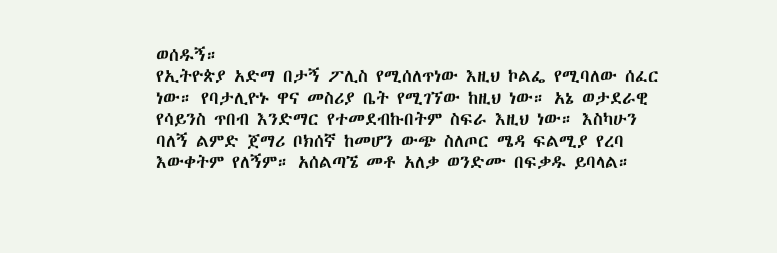ወሰዱኝ።
የኢትዮጵያ አድማ በታኝ ፖሊስ የሚሰለጥነው እዚህ ኮልፌ የሚባለው ሰፈር ነው። የባታሊዮኑ ዋና መስሪያ ቤት የሚገኘው ከዚህ ነው። አኔ ወታደራዊ የሳይንስ ጥበብ እንድማር የተመደብኩበትም ስፍራ እዚህ ነው። እስካሁን ባለኝ ልምድ ጀማሪ ቦክሰኛ ከመሆን ውጭ ስለጦር ሜዳ ፍልሚያ የረባ እውቀትም የለኝም። አሰልጣኜ መቶ አለቃ ወንድሙ በፍቃዱ ይባላል።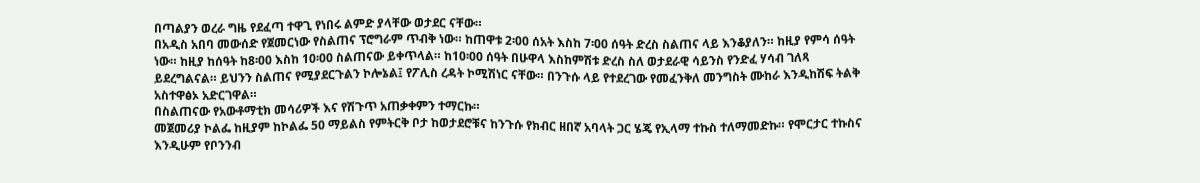በጣልያን ወረራ ግዜ የደፈጣ ተዋጊ የነበሩ ልምድ ያላቸው ወታደር ናቸው።
በአዲስ አበባ መውሰድ የጀመርነው የስልጠና ፕሮግራም ጥብቅ ነው። ከጠዋቱ 2፡00 ሰአት እስከ 7፡00 ሰዓት ድረስ ስልጠና ላይ እንቆያለን። ከዚያ የምሳ ሰዓት ነው። ከዚያ ከሰዓት ከ8፡00 እስከ 10፡00 ስልጠናው ይቀጥላል። ከ10፡00 ሰዓት በሁዋላ እስከምሽቱ ድረስ ስለ ወታደራዊ ሳይንስ የንድፈ ሃሳብ ገለጻ ይደረግልናል። ይህንን ስልጠና የሚያደርጉልን ኮሎኔል፤ የፖሊስ ረዳት ኮሚሽነር ናቸው። በንጉሱ ላይ የተደረገው የመፈንቅለ መንግስት ሙከራ እንዲከሽፍ ትልቅ አስተዋፅኦ አድርገዋል።
በስልጠናው የአውቶማቲክ መሳሪዎች እና የሽጉጥ አጠቃቀምን ተማርኩ።
መጀመሪያ ኮልፌ ከዚያም ከኮልፌ 50 ማይልስ የምትርቅ ቦታ ከወታደሮቹና ከንጉሱ የክብር ዘበኛ አባላት ጋር ሄጄ የኢላማ ተኩስ ተለማመድኩ። የሞርታር ተኩስና እንዲሁም የቦንንብ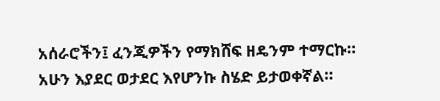አሰራሮችን፤ ፈንጂዎችን የማክሸፍ ዘዴንም ተማርኩ። አሁን እያደር ወታደር እየሆንኩ ስሄድ ይታወቀኛል።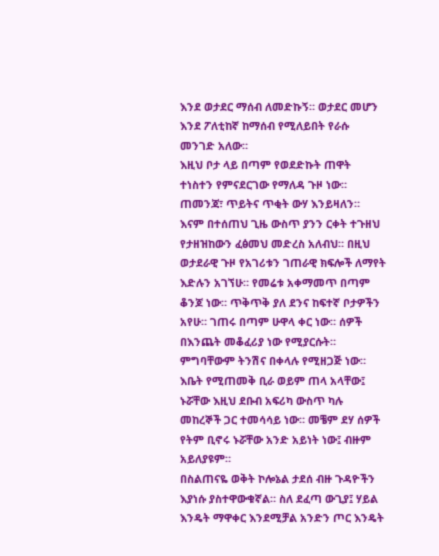እንደ ወታደር ማሰብ ለመድኩኝ። ወታደር መሆን እንደ ፖለቲከኛ ከማሰብ የሚለይበት የራሱ መንገድ አለው።
እዚህ ቦታ ላይ በጣም የወደድኩት ጠዋት ተነስተን የምናደርገው የማለዳ ጉዞ ነው። ጠመንጃ፣ ጥይትና ጥቂት ውሃ እንይዛለን። እናም በተሰጠህ ጊዜ ውስጥ ያንን ርቀት ተጉዘህ የታዘዝከውን ፈፅመህ መድረስ አለብህ። በዚህ ወታደራዊ ጉዞ የአገሪቱን ገጠራዊ ክፍሎች ለማየት እድሉን አገኘሁ። የመሬቱ አቀማመጥ በጣም ቆንጆ ነው። ጥቅጥቅ ያለ ደንና ከፍተኛ ቦታዎችን አየሁ። ገጠሩ በጣም ሁዋላ ቀር ነው። ሰዎች በእንጨት መቆፈሪያ ነው የሚያርሱት። ምግባቸውም ትንሽና በቀላሉ የሚዘጋጅ ነው። እቤት የሚጠመቅ ቢራ ወይም ጠላ አላቸው፤ ኑሯቸው እዚህ ደቡብ አፍሪካ ውስጥ ካሉ መከረኞች ጋር ተመሳሳይ ነው። መቼም ደሃ ሰዎች የትም ቢኖሩ ኑሯቸው አንድ አይነት ነው፤ ብዙም አይለያዩም።
በስልጠናዬ ወቅት ኮሎኔል ታደሰ ብዙ ጉዳዮችን እያነሱ ያስተዋውቁኛል። ስለ ደፈጣ ውጊያ፤ ሃይል እንዴት ማዋቀር እንደሚቻል አንድን ጦር እንዴት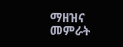ማዘዝና መምራት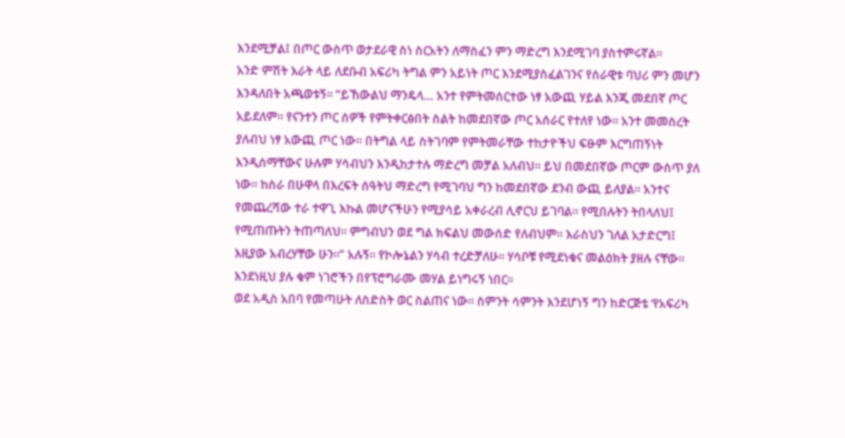እንደሚቻል፤ በጦር ውስጥ ወታደራዊ ስነ ስርአትን ለማስፈን ምን ማድረግ እንደሚገባ ያስተምሩኛል።
አንድ ምሽት እራት ላይ ለደቡብ አፍሪካ ትግል ምን አይነት ጦር እንደሚያስፈልገንና የሰራዊቱ ባህሪ ምን መሆን እንዳለበት አጫወቱኝ። “ይኸውልህ ማንዴላ… አንተ የምትመሰርተው ነፃ አውጪ ሃይል እንጂ መደበኛ ጦር አይደለም። የናንተን ጦር ሰዎች የምትቀርፅበት ስልት ከመደበኛው ጦር አሰራር የተለየ ነው። አንተ መመስረት ያለብህ ነፃ አውጪ ጦር ነው። በትግል ላይ ስትገባም የምትመራቸው ተከታዮችህ ፍፁም እርግጠኝነት እንዲሰማቸውና ሁሉም ሃሳብህን እንዲከታተሉ ማድረግ መቻል አለብህ። ይህ በመደበኛው ጦርም ውስጥ ያለ ነው። ከስራ በሁዋላ በእረፍት ሰዓትህ ማድረግ የሚገባህ ግን ከመደበኛው ደንብ ውጪ ይለያል። አንተና የመጨረሻው ተራ ተዋጊ እኩል መሆናችሁን የሚያሳይ አቀራረብ ሊኖርህ ይገባል። የሚበሉትን ትበላለህ፤ የሚጠጡትን ትጠጣለህ። ምግብህን ወደ ግል ክፍልህ መውሰድ የለብህም። እራስህን ገለል አታድርግ፤ እዚያው አብረሃቸው ሁን።” አሉኝ። የኮሎኔልን ሃሳብ ተረድቻለሁ። ሃሳቦቹ የሚደነቁና መልዕክት ያዘሉ ናቸው። እንደነዚህ ያሉ ቁም ነገሮችን በየፕሮግራሙ መሃል ይነግሩኝ ነበር።
ወደ አዲስ አበባ የመጣሁት ለስድስት ወር ስልጠና ነው። ስምንት ሳምንት እንደሆነኝ ግን ከድርጅቴ ‘የአፍሪካ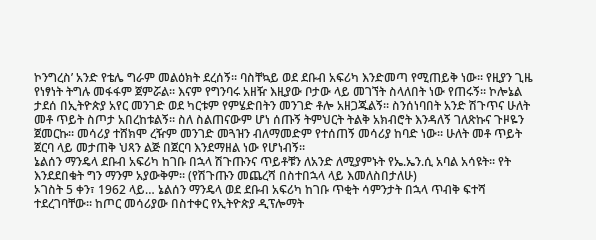ኮንግረስ’ አንድ የቴሌ ግራም መልዕክት ደረሰኝ። ባስቸኳይ ወደ ደቡብ አፍሪካ እንድመጣ የሚጠይቅ ነው። የዚያን ጊዜ የነፃነት ትግሉ መፋፋም ጀምሯል። እናም የግንባሩ አዘዥ እዚያው ቦታው ላይ መገኘት ስላለበት ነው የጠሩኝ። ኮሎኔል ታደሰ በኢትዮጵያ አየር መንገድ ወደ ካርቱም የምሄድበትን መንገድ ቶሎ አዘጋጁልኝ። ስንሰነባበት አንድ ሽጉጥና ሁለት መቶ ጥይት ስጦታ አበረከቱልኝ። ስለ ስልጠናውም ሆነ ሰጡኝ ትምህርት ትልቅ አክብሮት እንዳለኝ ገለጽኩና ጉዞዬን ጀመርኩ። መሳሪያ ተሸክሞ ረዥም መንገድ መጓዝን ብለማመድም የተሰጠኝ መሳሪያ ከባድ ነው። ሁለት መቶ ጥይት ጀርባ ላይ መታጠቅ ህጻን ልጅ በጀርባ እንደማዘል ነው የሆነብኝ።
ኔልሰን ማንዴላ ደቡብ አፍሪካ ከገቡ በኋላ ሽጉጡንና ጥይቶቹን ለአንድ ለሚያምኑት የኤ.ኤን.ሲ አባል አሳዩት። የት እንደደበቁት ግን ማንም አያውቅም። (የሽጉጡን መጨረሻ በስተበኋላ ላይ እመለስበታለሁ)
ኦገስት 5 ቀን፣ 1962 ላይ… ኔልሰን ማንዴላ ወደ ደቡብ አፍሪካ ከገቡ ጥቂት ሳምንታት በኋላ ጥብቅ ፍተሻ ተደረገባቸው። ከጦር መሳሪያው በስተቀር የኢትዮጵያ ዲፕሎማት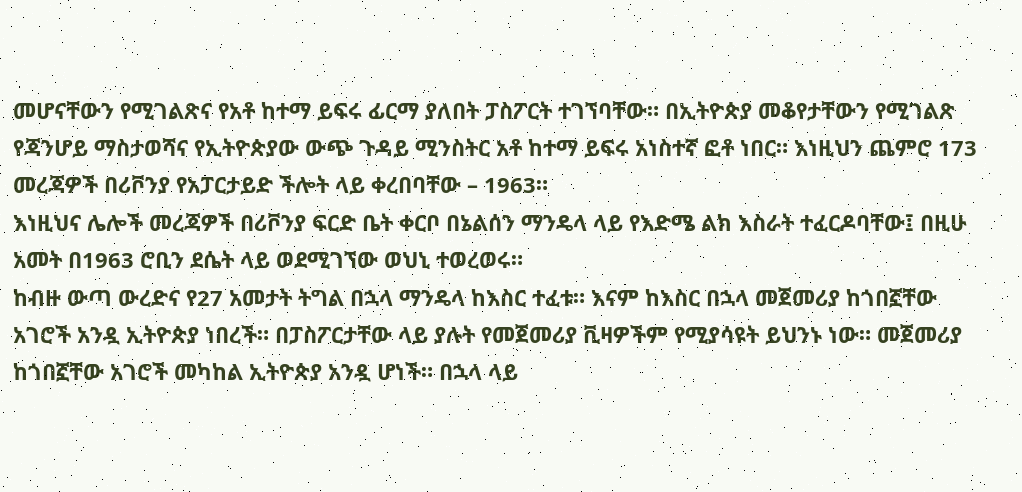መሆናቸውን የሚገልጽና የአቶ ከተማ ይፍሩ ፊርማ ያለበት ፓስፖርት ተገኘባቸው። በኢትዮጵያ መቆየታቸውን የሚገልጽ የጃንሆይ ማስታወሻና የኢትዮጵያው ውጭ ጉዳይ ሚንስትር አቶ ከተማ ይፍሩ አነስተኛ ፎቶ ነበር። እነዚህን ጨምሮ 173 መረጃዎች በሪቮንያ የአፓርታይድ ችሎት ላይ ቀረበባቸው – 1963።
እነዚህና ሌሎች መረጃዎች በሪቮንያ ፍርድ ቤት ቀርቦ በኔልሰን ማንዴላ ላይ የእድሜ ልክ እስራት ተፈርዶባቸው፤ በዚሁ አመት በ1963 ሮቢን ደሴት ላይ ወደሚገኘው ወህኒ ተወረወሩ።
ከብዙ ውጣ ውረድና የ27 አመታት ትግል በኋላ ማንዴላ ከእስር ተፈቱ። እናም ከእስር በኋላ መጀመሪያ ከጎበኟቸው አገሮች አንዷ ኢትዮጵያ ነበረች። በፓስፖርታቸው ላይ ያሉት የመጀመሪያ ቪዛዎችም የሚያሳዩት ይህንኑ ነው። መጀመሪያ ከጎበኟቸው አገሮች መካከል ኢትዮጵያ አንዷ ሆነች። በኋላ ላይ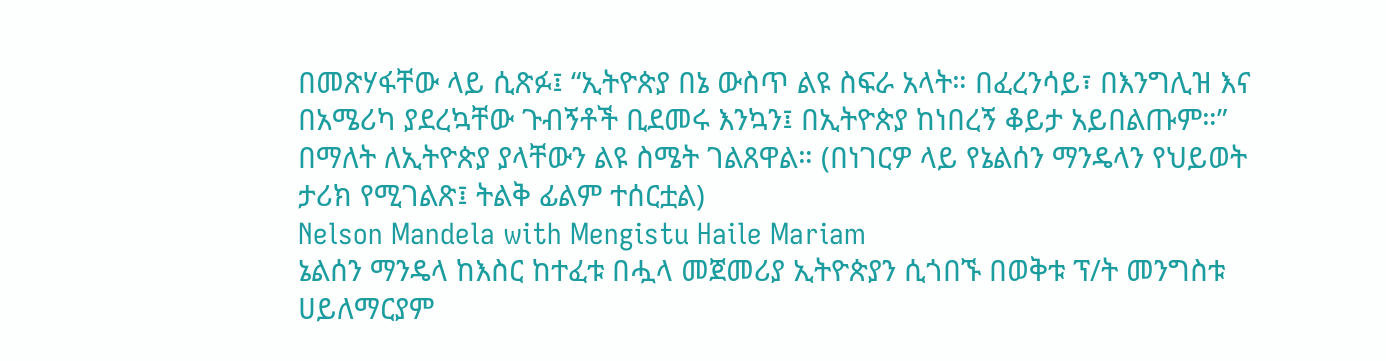በመጽሃፋቸው ላይ ሲጽፉ፤ “ኢትዮጵያ በኔ ውስጥ ልዩ ስፍራ አላት። በፈረንሳይ፣ በእንግሊዝ እና በአሜሪካ ያደረኳቸው ጉብኝቶች ቢደመሩ እንኳን፤ በኢትዮጵያ ከነበረኝ ቆይታ አይበልጡም።” በማለት ለኢትዮጵያ ያላቸውን ልዩ ስሜት ገልጸዋል። (በነገርዎ ላይ የኔልሰን ማንዴላን የህይወት ታሪክ የሚገልጽ፤ ትልቅ ፊልም ተሰርቷል)
Nelson Mandela with Mengistu Haile Mariam
ኔልሰን ማንዴላ ከእስር ከተፈቱ በሗላ መጀመሪያ ኢትዮጵያን ሲጎበኙ በወቅቱ ፕ/ት መንግስቱ ሀይለማርያም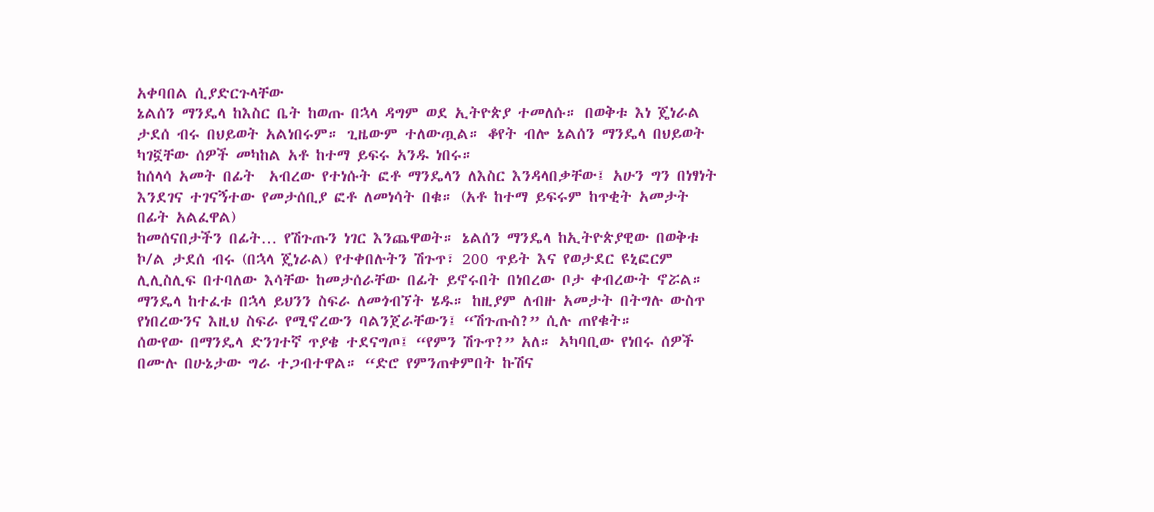አቀባበል ሲያድርጉላቸው
ኔልሰን ማንዴላ ከእስር ቤት ከወጡ በኋላ ዳግም ወደ ኢትዮጵያ ተመለሱ። በወቅቱ እነ ጄነራል ታደሰ ብሩ በህይወት አልነበሩም። ጊዜውም ተለውጧል። ቆየት ብሎ ኔልሰን ማንዴላ በህይወት ካገኟቸው ሰዎች መካከል አቶ ከተማ ይፍሩ አንዱ ነበሩ።
ከሰላሳ አመት በፊት  አብረው የተነሱት ፎቶ ማንዴላን ለእስር እንዳላበቃቸው፤ አሁን ግን በነፃነት እንደገና ተገናኝተው የመታሰቢያ ፎቶ ለመነሳት በቁ። (አቶ ከተማ ይፍሩም ከጥቂት አመታት በፊት አልፈዋል)
ከመሰናበታችን በፊት… የሽጉጡን ነገር እንጨዋወት። ኔልሰን ማንዴላ ከኢትዮጵያዊው በወቅቱ ኮ/ል ታደሰ ብሩ (በኋላ ጄነራል) የተቀበሉትን ሽጉጥ፣ 200 ጥይት እና የወታደር ዩኒፎርም ሊሊስሊፍ በተባለው እሳቸው ከመታሰራቸው በፊት ይኖሩበት በነበረው ቦታ ቀብረውት ኖሯል።
ማንዴላ ከተፈቱ በኋላ ይህንን ስፍራ ለመጎብኘት ሄዱ። ከዚያም ለብዙ አመታት በትግሉ ውስጥ የነበረውንና እዚህ ስፍራ የሚኖረውን ባልንጀራቸውን፤ “ሽጉጡስ?” ሲሉ ጠየቁት።
ሰውየው በማንዴላ ድንገተኛ ጥያቄ ተደናግጦ፤ “የምን ሽጉጥ?” አለ። ኣካባቢው የነበሩ ሰዎች በሙሉ በሁኔታው ግራ ተጋብተዋል። “ድሮ የምንጠቀምበት ኩሽና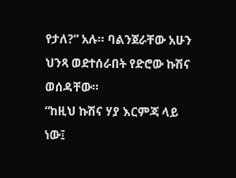የታለ?” አሉ። ባልንጀራቸው አሁን ህንጻ ወደተሰራበት የድሮው ኩሽና ወሰዳቸው።
“ከዚህ ኩሽና ሃያ እርምጃ ላይ ነው፤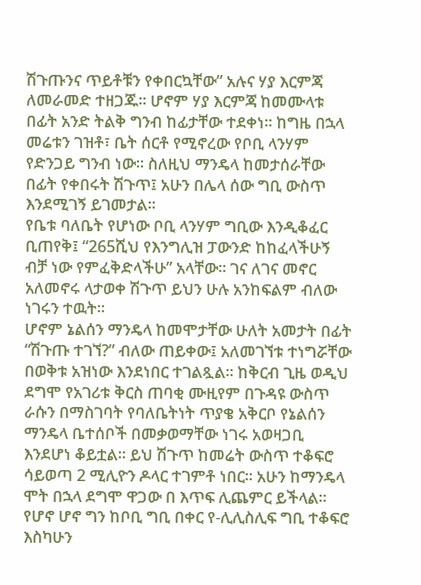ሽጉጡንና ጥይቶቹን የቀበርኳቸው” አሉና ሃያ እርምጃ ለመራመድ ተዘጋጁ። ሆኖም ሃያ እርምጃ ከመሙላቱ በፊት አንድ ትልቅ ግንብ ከፊታቸው ተደቀነ። ከግዜ በኋላ መሬቱን ገዝቶ፣ ቤት ሰርቶ የሚኖረው የቦቢ ላንሃም የድንጋይ ግንብ ነው። ስለዚህ ማንዴላ ከመታሰራቸው በፊት የቀበሩት ሽጉጥ፤ አሁን በሌላ ሰው ግቢ ውስጥ እንደሚገኝ ይገመታል።
የቤቱ ባለቤት የሆነው ቦቢ ላንሃም ግቢው እንዲቆፈር ቢጠየቅ፤ “265ሺህ የእንግሊዝ ፓውንድ ከከፈላችሁኝ ብቻ ነው የምፈቅድላችሁ” አላቸው። ገና ለገና መኖር አለመኖሩ ላታወቀ ሽጉጥ ይህን ሁሉ አንከፍልም ብለው ነገሩን ተዉት።
ሆኖም ኔልሰን ማንዴላ ከመሞታቸው ሁለት አመታት በፊት “ሽጉጡ ተገኘ?” ብለው ጠይቀው፤ አለመገኘቱ ተነግሯቸው በወቅቱ አዝነው እንደነበር ተገልጿል። ከቅርብ ጊዜ ወዲህ ደግሞ የአገሪቱ ቅርስ ጠባቂ ሙዚየም በጉዳዩ ውስጥ ራሱን በማስገባት የባለቤትነት ጥያቄ አቅርቦ የኔልሰን ማንዴላ ቤተሰቦች በመቃወማቸው ነገሩ አወዛጋቢ እንደሆነ ቆይቷል። ይህ ሽጉጥ ከመሬት ውስጥ ተቆፍሮ ሳይወጣ 2 ሚሊዮን ዶላር ተገምቶ ነበር። አሁን ከማንዴላ ሞት በኋላ ደግሞ ዋጋው በ እጥፍ ሊጨምር ይችላል። የሆኖ ሆኖ ግን ከቦቢ ግቢ በቀር የ-ሊሊስሊፍ ግቢ ተቆፍሮ እስካሁን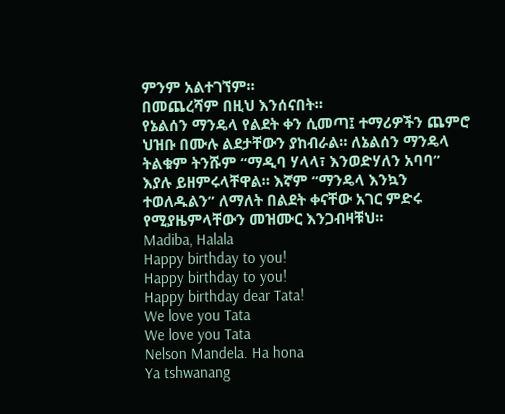ምንም አልተገኘም።
በመጨረሻም በዚህ እንሰናበት።
የኔልሰን ማንዴላ የልደት ቀን ሲመጣ፤ ተማሪዎችን ጨምሮ ህዝቡ በሙሉ ልደታቸውን ያከብራል። ለኔልሰን ማንዴላ ትልቁም ትንሹም “ማዲባ ሃላላ፣ እንወድሃለን አባባ” እያሉ ይዘምሩላቸዋል። እኛም “ማንዴላ እንኳን ተወለዱልን” ለማለት በልደት ቀናቸው አገር ምድሩ የሚያዜምላቸውን መዝሙር እንጋብዛቹህ።
Madiba, Halala
Happy birthday to you!
Happy birthday to you!
Happy birthday dear Tata!
We love you Tata
We love you Tata
Nelson Mandela. Ha hona
Ya tshwanang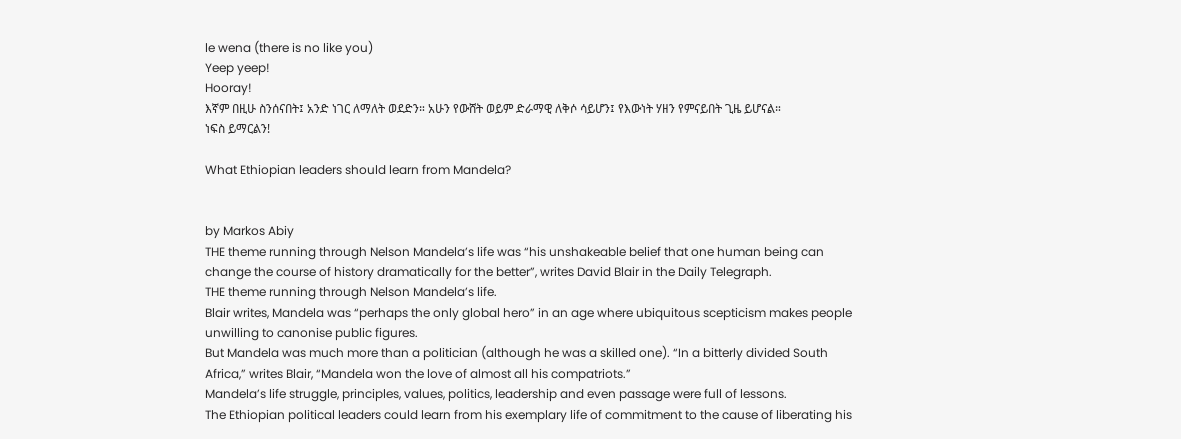le wena (there is no like you)
Yeep yeep!
Hooray!
እኛም በዚሁ ስንሰናበት፤ አንድ ነገር ለማለት ወደድን። አሁን የውሸት ወይም ድራማዊ ለቅሶ ሳይሆን፤ የእውነት ሃዘን የምናይበት ጊዜ ይሆናል።
ነፍስ ይማርልን!

What Ethiopian leaders should learn from Mandela?


by Markos Abiy
THE theme running through Nelson Mandela’s life was “his unshakeable belief that one human being can change the course of history dramatically for the better”, writes David Blair in the Daily Telegraph.
THE theme running through Nelson Mandela’s life.
Blair writes, Mandela was “perhaps the only global hero” in an age where ubiquitous scepticism makes people unwilling to canonise public figures.
But Mandela was much more than a politician (although he was a skilled one). “In a bitterly divided South Africa,” writes Blair, “Mandela won the love of almost all his compatriots.”
Mandela’s life struggle, principles, values, politics, leadership and even passage were full of lessons.
The Ethiopian political leaders could learn from his exemplary life of commitment to the cause of liberating his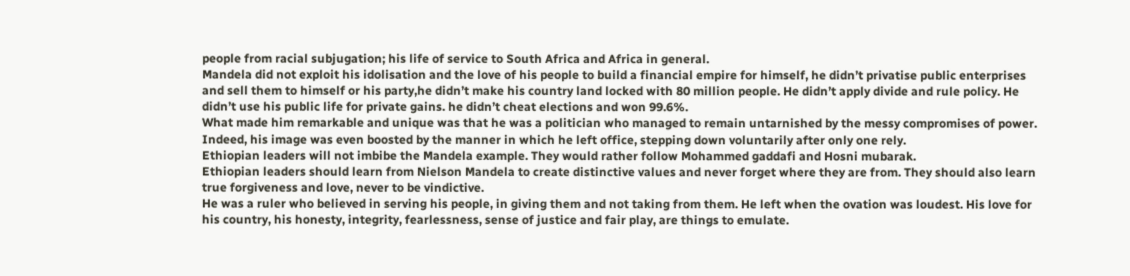people from racial subjugation; his life of service to South Africa and Africa in general.
Mandela did not exploit his idolisation and the love of his people to build a financial empire for himself, he didn’t privatise public enterprises and sell them to himself or his party,he didn’t make his country land locked with 80 million people. He didn’t apply divide and rule policy. He didn’t use his public life for private gains. he didn’t cheat elections and won 99.6%.
What made him remarkable and unique was that he was a politician who managed to remain untarnished by the messy compromises of power. Indeed, his image was even boosted by the manner in which he left office, stepping down voluntarily after only one rely.
Ethiopian leaders will not imbibe the Mandela example. They would rather follow Mohammed gaddafi and Hosni mubarak.
Ethiopian leaders should learn from Nielson Mandela to create distinctive values and never forget where they are from. They should also learn true forgiveness and love, never to be vindictive.
He was a ruler who believed in serving his people, in giving them and not taking from them. He left when the ovation was loudest. His love for his country, his honesty, integrity, fearlessness, sense of justice and fair play, are things to emulate.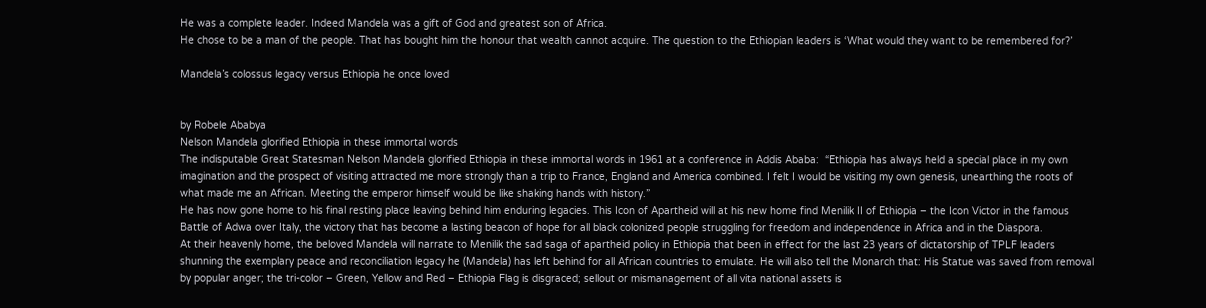He was a complete leader. Indeed Mandela was a gift of God and greatest son of Africa.
He chose to be a man of the people. That has bought him the honour that wealth cannot acquire. The question to the Ethiopian leaders is ‘What would they want to be remembered for?’

Mandela’s colossus legacy versus Ethiopia he once loved


by Robele Ababya
Nelson Mandela glorified Ethiopia in these immortal words
The indisputable Great Statesman Nelson Mandela glorified Ethiopia in these immortal words in 1961 at a conference in Addis Ababa:  “Ethiopia has always held a special place in my own imagination and the prospect of visiting attracted me more strongly than a trip to France, England and America combined. I felt I would be visiting my own genesis, unearthing the roots of what made me an African. Meeting the emperor himself would be like shaking hands with history.”
He has now gone home to his final resting place leaving behind him enduring legacies. This Icon of Apartheid will at his new home find Menilik II of Ethiopia – the Icon Victor in the famous Battle of Adwa over Italy, the victory that has become a lasting beacon of hope for all black colonized people struggling for freedom and independence in Africa and in the Diaspora.
At their heavenly home, the beloved Mandela will narrate to Menilik the sad saga of apartheid policy in Ethiopia that been in effect for the last 23 years of dictatorship of TPLF leaders shunning the exemplary peace and reconciliation legacy he (Mandela) has left behind for all African countries to emulate. He will also tell the Monarch that: His Statue was saved from removal by popular anger; the tri-color – Green, Yellow and Red – Ethiopia Flag is disgraced; sellout or mismanagement of all vita national assets is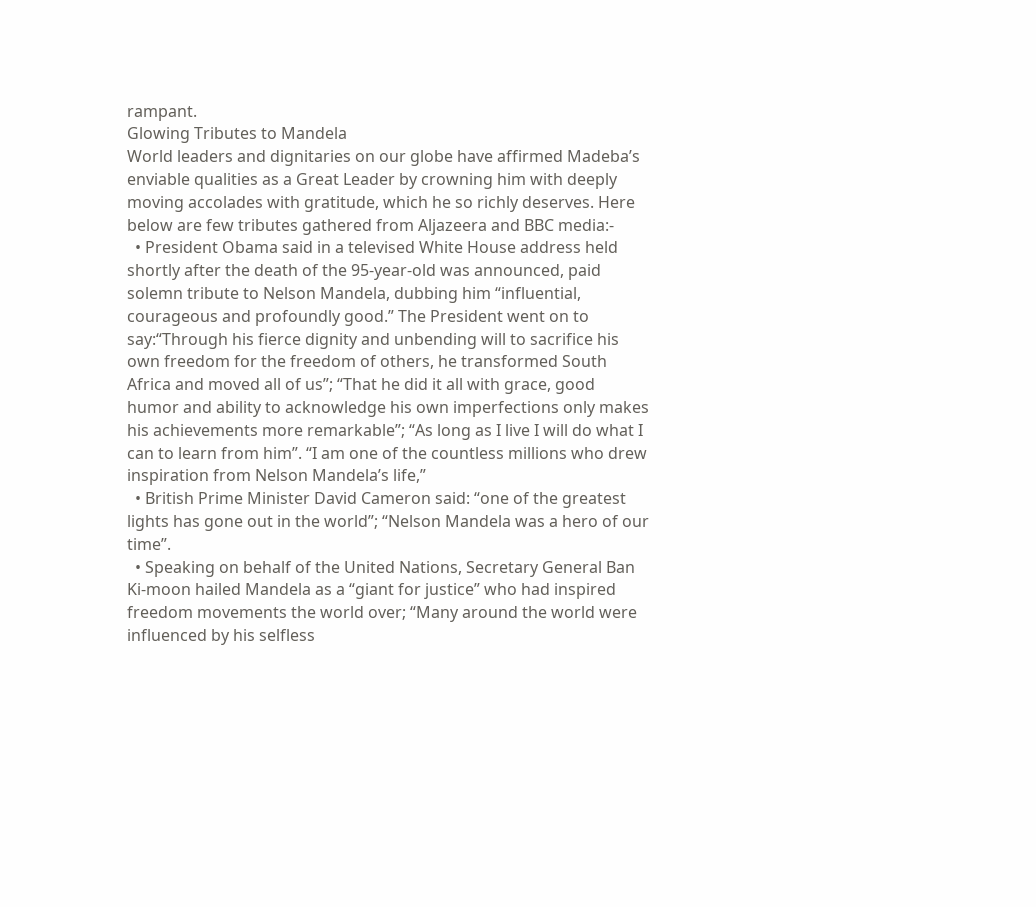rampant.
Glowing Tributes to Mandela
World leaders and dignitaries on our globe have affirmed Madeba’s enviable qualities as a Great Leader by crowning him with deeply moving accolades with gratitude, which he so richly deserves. Here below are few tributes gathered from Aljazeera and BBC media:-
  • President Obama said in a televised White House address held shortly after the death of the 95-year-old was announced, paid solemn tribute to Nelson Mandela, dubbing him “influential, courageous and profoundly good.” The President went on to say:“Through his fierce dignity and unbending will to sacrifice his own freedom for the freedom of others, he transformed South Africa and moved all of us”; “That he did it all with grace, good humor and ability to acknowledge his own imperfections only makes his achievements more remarkable”; “As long as I live I will do what I can to learn from him”. “I am one of the countless millions who drew inspiration from Nelson Mandela’s life,”
  • British Prime Minister David Cameron said: “one of the greatest lights has gone out in the world”; “Nelson Mandela was a hero of our time”.
  • Speaking on behalf of the United Nations, Secretary General Ban Ki-moon hailed Mandela as a “giant for justice” who had inspired freedom movements the world over; “Many around the world were influenced by his selfless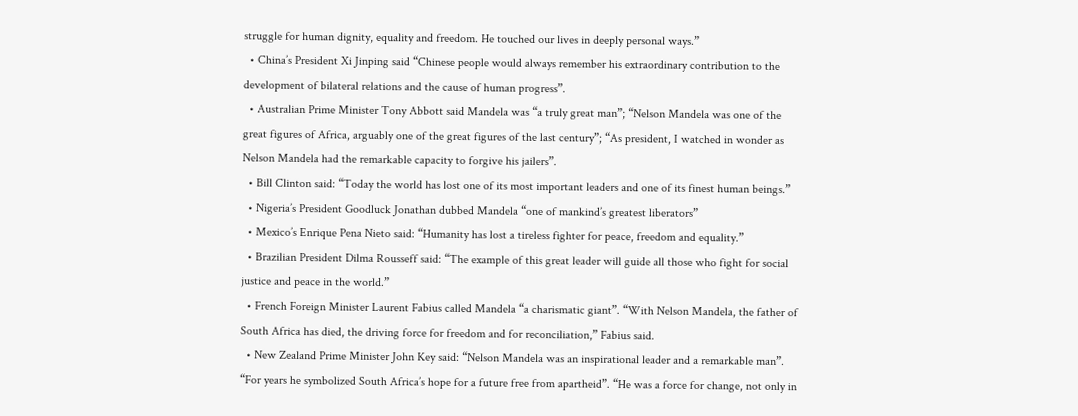struggle for human dignity, equality and freedom. He touched our lives in deeply personal ways.”
  • China’s President Xi Jinping said “Chinese people would always remember his extraordinary contribution to the development of bilateral relations and the cause of human progress”.
  • Australian Prime Minister Tony Abbott said Mandela was “a truly great man”; “Nelson Mandela was one of the great figures of Africa, arguably one of the great figures of the last century”; “As president, I watched in wonder as Nelson Mandela had the remarkable capacity to forgive his jailers”.
  • Bill Clinton said: “Today the world has lost one of its most important leaders and one of its finest human beings.”
  • Nigeria’s President Goodluck Jonathan dubbed Mandela “one of mankind’s greatest liberators”
  • Mexico’s Enrique Pena Nieto said: “Humanity has lost a tireless fighter for peace, freedom and equality.”
  • Brazilian President Dilma Rousseff said: “The example of this great leader will guide all those who fight for social justice and peace in the world.”
  • French Foreign Minister Laurent Fabius called Mandela “a charismatic giant”. “With Nelson Mandela, the father of South Africa has died, the driving force for freedom and for reconciliation,” Fabius said.
  • New Zealand Prime Minister John Key said: “Nelson Mandela was an inspirational leader and a remarkable man”. “For years he symbolized South Africa’s hope for a future free from apartheid”. “He was a force for change, not only in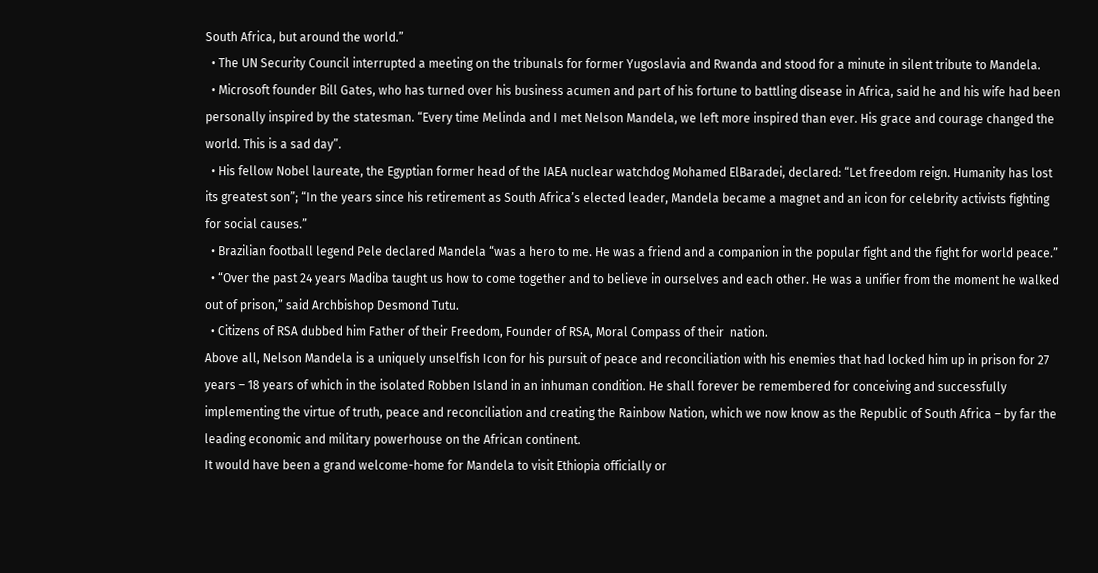South Africa, but around the world.”
  • The UN Security Council interrupted a meeting on the tribunals for former Yugoslavia and Rwanda and stood for a minute in silent tribute to Mandela.
  • Microsoft founder Bill Gates, who has turned over his business acumen and part of his fortune to battling disease in Africa, said he and his wife had been personally inspired by the statesman. “Every time Melinda and I met Nelson Mandela, we left more inspired than ever. His grace and courage changed the world. This is a sad day”.
  • His fellow Nobel laureate, the Egyptian former head of the IAEA nuclear watchdog Mohamed ElBaradei, declared: “Let freedom reign. Humanity has lost its greatest son”; “In the years since his retirement as South Africa’s elected leader, Mandela became a magnet and an icon for celebrity activists fighting for social causes.”
  • Brazilian football legend Pele declared Mandela “was a hero to me. He was a friend and a companion in the popular fight and the fight for world peace.”
  • “Over the past 24 years Madiba taught us how to come together and to believe in ourselves and each other. He was a unifier from the moment he walked out of prison,” said Archbishop Desmond Tutu.
  • Citizens of RSA dubbed him Father of their Freedom, Founder of RSA, Moral Compass of their  nation.
Above all, Nelson Mandela is a uniquely unselfish Icon for his pursuit of peace and reconciliation with his enemies that had locked him up in prison for 27 years – 18 years of which in the isolated Robben Island in an inhuman condition. He shall forever be remembered for conceiving and successfully implementing the virtue of truth, peace and reconciliation and creating the Rainbow Nation, which we now know as the Republic of South Africa – by far the leading economic and military powerhouse on the African continent.
It would have been a grand welcome-home for Mandela to visit Ethiopia officially or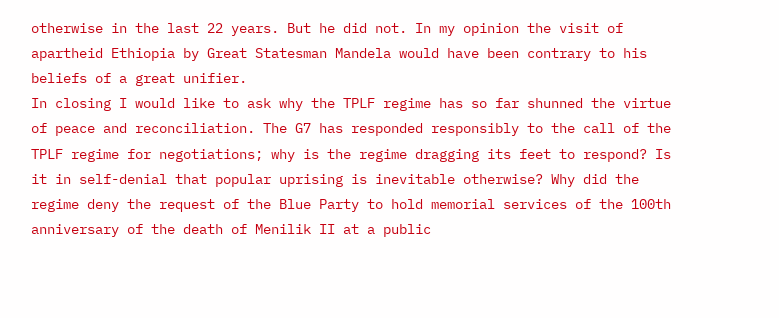otherwise in the last 22 years. But he did not. In my opinion the visit of apartheid Ethiopia by Great Statesman Mandela would have been contrary to his beliefs of a great unifier.
In closing I would like to ask why the TPLF regime has so far shunned the virtue of peace and reconciliation. The G7 has responded responsibly to the call of the TPLF regime for negotiations; why is the regime dragging its feet to respond? Is it in self-denial that popular uprising is inevitable otherwise? Why did the regime deny the request of the Blue Party to hold memorial services of the 100th anniversary of the death of Menilik II at a public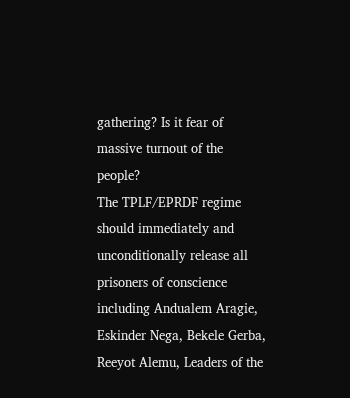gathering? Is it fear of massive turnout of the people?
The TPLF/EPRDF regime should immediately and unconditionally release all prisoners of conscience including Andualem Aragie, Eskinder Nega, Bekele Gerba, Reeyot Alemu, Leaders of the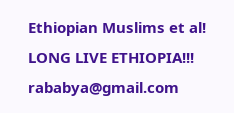Ethiopian Muslims et al!
LONG LIVE ETHIOPIA!!!
rababya@gmail.com